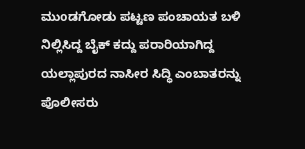ಮುoಡಗೋಡು ಪಟ್ಟಣ ಪಂಚಾಯತ ಬಳಿ ನಿಲ್ಲಿಸಿದ್ದ ಬೈಕ್ ಕದ್ದು ಪರಾರಿಯಾಗಿದ್ದ ಯಲ್ಲಾಪುರದ ನಾಸೀರ ಸಿದ್ಧಿ ಎಂಬಾತರನ್ನು ಪೊಲೀಸರು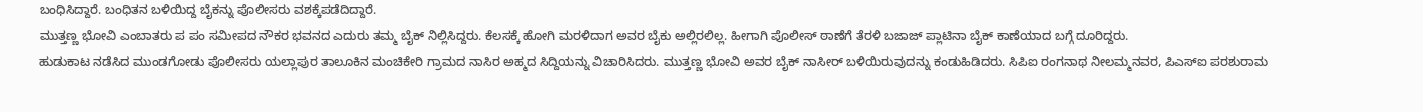ಬಂಧಿಸಿದ್ದಾರೆ. ಬಂಧಿತನ ಬಳಿಯಿದ್ದ ಬೈಕನ್ನು ಪೊಲೀಸರು ವಶಕ್ಕೆಪಡೆದಿದ್ದಾರೆ.
ಮುತ್ತಣ್ಣ ಭೋವಿ ಎಂಬಾತರು ಪ ಪಂ ಸಮೀಪದ ನೌಕರ ಭವನದ ಎದುರು ತಮ್ಮ ಬೈಕ್ ನಿಲ್ಲಿಸಿದ್ದರು. ಕೆಲಸಕ್ಕೆ ಹೋಗಿ ಮರಳಿದಾಗ ಅವರ ಬೈಕು ಅಲ್ಲಿರಲಿಲ್ಲ. ಹೀಗಾಗಿ ಪೊಲೀಸ್ ಠಾಣೆಗೆ ತೆರಳಿ ಬಜಾಜ್ ಪ್ಲಾಟಿನಾ ಬೈಕ್ ಕಾಣೆಯಾದ ಬಗ್ಗೆ ದೂರಿದ್ದರು.
ಹುಡುಕಾಟ ನಡೆಸಿದ ಮುಂಡಗೋಡು ಪೊಲೀಸರು ಯಲ್ಲಾಪುರ ತಾಲೂಕಿನ ಮಂಚಿಕೇರಿ ಗ್ರಾಮದ ನಾಸಿರ ಅಹ್ಮದ ಸಿದ್ದಿಯನ್ನು ವಿಚಾರಿಸಿದರು. ಮುತ್ತಣ್ಣ ಭೋವಿ ಅವರ ಬೈಕ್ ನಾಸೀರ್ ಬಳಿಯಿರುವುದನ್ನು ಕಂಡುಹಿಡಿದರು. ಸಿಪಿಐ ರಂಗನಾಥ ನೀಲಮ್ಮನವರ, ಪಿಎಸ್ಐ ಪರಶುರಾಮ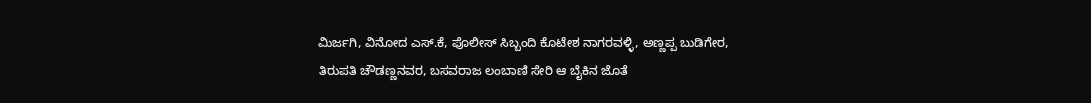ಮಿರ್ಜಗಿ, ವಿನೋದ ಎಸ್.ಕೆ, ಪೊಲೀಸ್ ಸಿಬ್ಬಂದಿ ಕೊಟೇಶ ನಾಗರವಳ್ಳಿ, ಅಣ್ಣಪ್ಪ ಬುಡಿಗೇರ, ತಿರುಪತಿ ಚೌಡಣ್ಣನವರ, ಬಸವರಾಜ ಲಂಬಾಣಿ ಸೇರಿ ಆ ಬೈಕಿನ ಜೊತೆ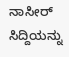ನಾಸೀರ್ ಸಿದ್ದಿಯನ್ನು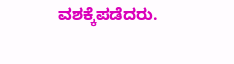ವಶಕ್ಕೆಪಡೆದರು.